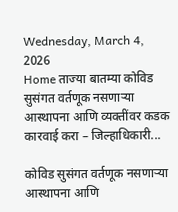Wednesday, March 4, 2026
Home ताज्या बातम्या कोविड सुसंगत वर्तणूक नसणाऱ्या आस्थापना आणि व्यक्तींवर कडक कारवाई करा – जिल्हाधिकारी...

कोविड सुसंगत वर्तणूक नसणाऱ्या आस्थापना आणि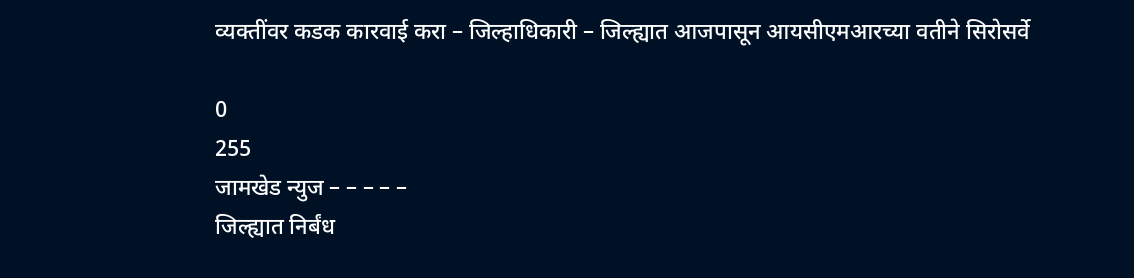व्यक्तींवर कडक कारवाई करा – जिल्हाधिकारी – जिल्ह्यात आजपासून आयसीएमआरच्या वतीने सिरोसर्वे

0
255
जामखेड न्युज – – – – –
जिल्ह्यात निर्बंध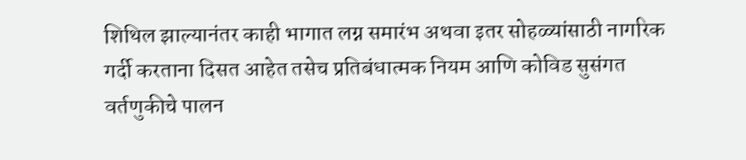शिथिल झाल्यानंतर काही भागात लग्न समारंभ अथवा इतर सोहळ्यांसाठी नागरिक गर्दी करताना दिसत आहेत तसेच प्रतिबंधात्मक नियम आणि कोविड सुसंगत वर्तणुकीचे पालन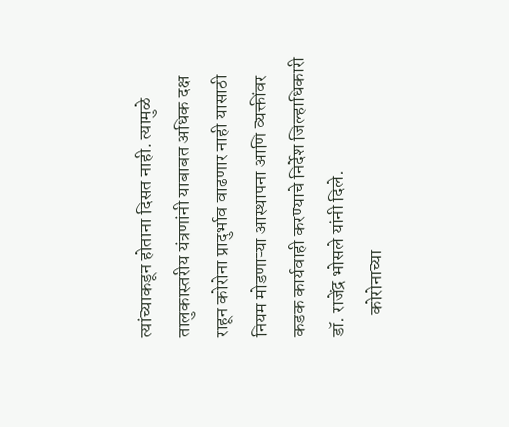त्यांच्याकडून होताना दिसत नाही. त्यामुळे तालुकास्तरीय यंत्रणांनी याबाबत अधिक दक्ष राहून कोरोना प्रादुर्भाव वाढणार नाही यासाठी नियम मोडणाऱ्या आस्थापना आणि व्यक्तींवर कडक कार्यवाही करण्याचे निर्देश जिल्हाधिकारी डॉ. राजेंद्र भोसले यांनी दिले.
      कोरोनाच्या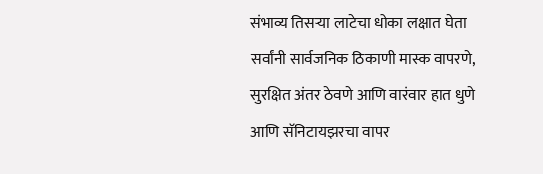संभाव्य तिसऱ्या लाटेचा धोका लक्षात घेता सर्वांनी सार्वजनिक ठिकाणी मास्क वापरणे, सुरक्षित अंतर ठेवणे आणि वारंवार हात धुणे आणि सॅनिटायझरचा वापर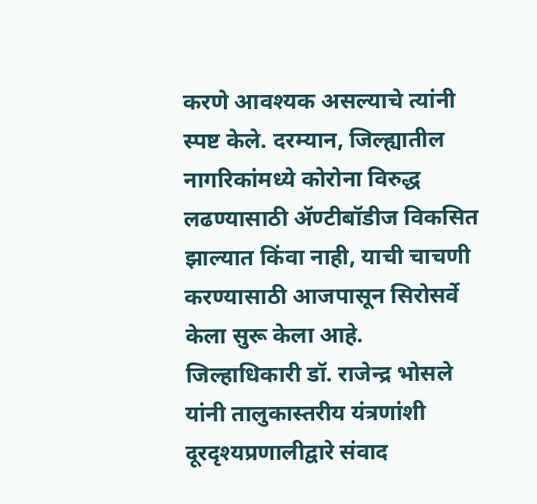करणे आवश्यक असल्याचे त्यांनी स्पष्ट केले. दरम्यान, जिल्ह्यातील नागरिकांमध्ये कोरोना विरुद्ध लढण्यासाठी ॲण्टीबॉडीज विकसित झाल्यात किंवा नाही, याची चाचणी करण्यासाठी आजपासून सिरोसर्वे केला सुरू केला आहे.
जिल्हाधिकारी डॉ. राजेन्द्र भोसले यांनी तालुकास्तरीय यंत्रणांशी दूरदृश्यप्रणालीद्वारे संवाद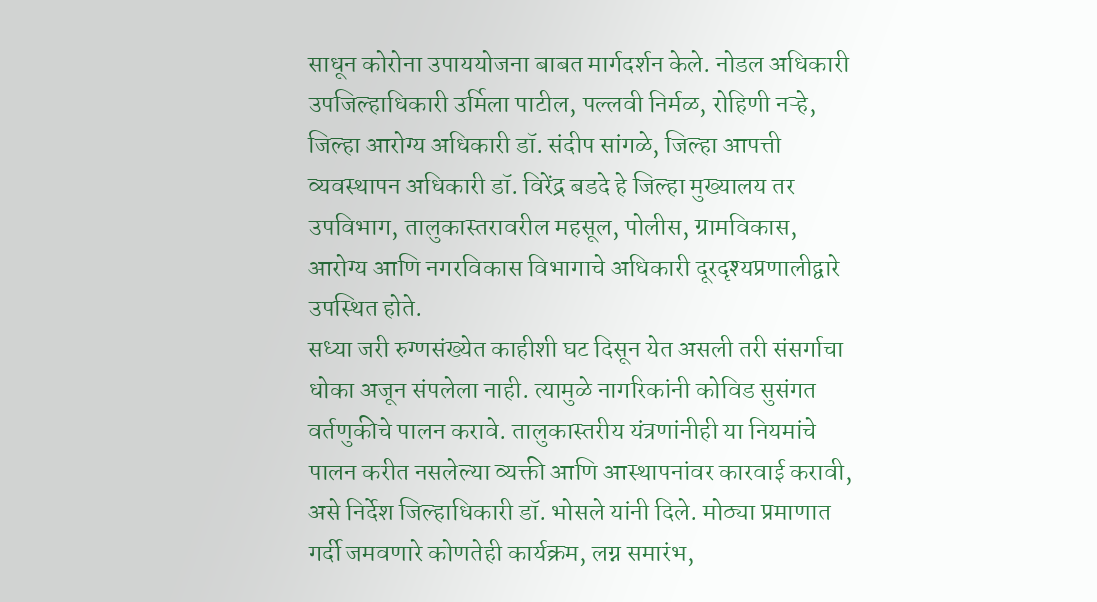साधून कोरोना उपाययोजना बाबत मार्गदर्शन केले. नोडल अधिकारी उपजिल्हाधिकारी उर्मिला पाटील, पल्लवी निर्मळ, रोहिणी नऱ्हे, जिल्हा आरोग्य अधिकारी डॉ. संदीप सांगळे, जिल्हा आपत्ती व्यवस्थापन अधिकारी डॉ. विरेंद्र बडदे हे जिल्हा मुख्यालय तर उपविभाग, तालुकास्तरावरील महसूल, पोलीस, ग्रामविकास, आरोग्य आणि नगरविकास विभागाचे अधिकारी दूरदृश्यप्रणालीद्वारे उपस्थित होते.
सध्या जरी रुग्णसंख्येत काहीशी घट दिसून येत असली तरी संसर्गाचा धोका अजून संपलेला नाही. त्यामुळे नागरिकांनी कोविड सुसंगत वर्तणुकीचे पालन करावे. तालुकास्तरीय यंत्रणांनीही या नियमांचे पालन करीत नसलेल्या व्यक्ती आणि आस्थापनांवर कारवाई करावी, असे निर्देश जिल्हाधिकारी डॉ. भोसले यांनी दिले. मोठ्या प्रमाणात गर्दी जमवणारे कोणतेही कार्यक्रम, लग्न समारंभ,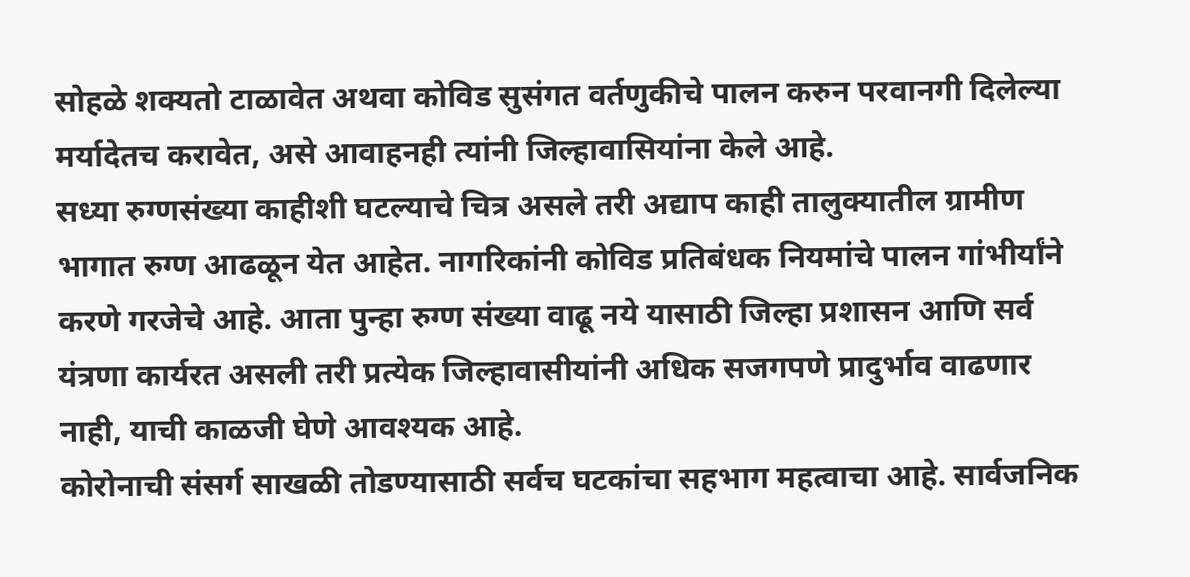सोहळे शक्यतो टाळावेत अथवा कोविड सुसंगत वर्तणुकीचे पालन करुन परवानगी दिलेल्या मर्यादेतच करावेत, असे आवाहनही त्यांनी जिल्हावासियांना केले आहे.
सध्या रुग्णसंख्या काहीशी घटल्याचे चित्र असले तरी अद्याप काही तालुक्यातील ग्रामीण भागात रुग्ण आढळून येत आहेत. नागरिकांनी कोविड प्रतिबंधक नियमांचे पालन गांभीर्यांने करणे गरजेचे आहे. आता पुन्हा रुग्ण संख्या वाढू नये यासाठी जिल्हा प्रशासन आणि सर्व यंत्रणा कार्यरत असली तरी प्रत्येक जिल्हावासीयांनी अधिक सजगपणे प्रादुर्भाव वाढणार नाही, याची काळजी घेणे आवश्यक आहे.
कोरोनाची संसर्ग साखळी तोडण्यासाठी सर्वच घटकांचा सहभाग महत्वाचा आहे. सार्वजनिक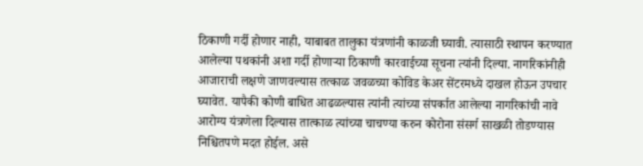ठिकाणी गर्दी होणार नाही, याबाबत तालुका यंत्रणांनी काळजी घ्यावी. त्यासाठी स्थापन करण्यात आलेल्या पथकांनी अशा गर्दी होणाऱ्या ठिकाणी कारवाईच्या सूचना त्यांनी दिल्या. नागरिकांनीही आजाराची लक्षणे जाणवल्यास तत्काळ जवळच्या कोविड केअर सेंटरमध्ये दाखल होऊन उपचार घ्यावेत. यापैकी कोणी बाधित आढळल्यास त्यांनी त्यांच्या संपर्कात आलेल्या नागरिकांची नावे आरोग्य यंत्रणेला दिल्यास तात्काळ त्यांच्या चाचण्या करुन कोरोना संसर्ग साखळी तोडण्यास निश्चितपणे मदत होईल. असे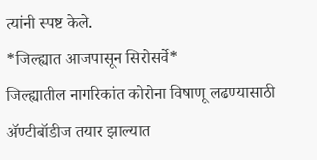त्यांनी स्पष्ट केले.
*जिल्ह्यात आजपासून सिरोसर्वे*
जिल्ह्यातील नागरिकांत कोरोना विषाणू लढण्यासाठी ॲण्टीबॉडीज तयार झाल्यात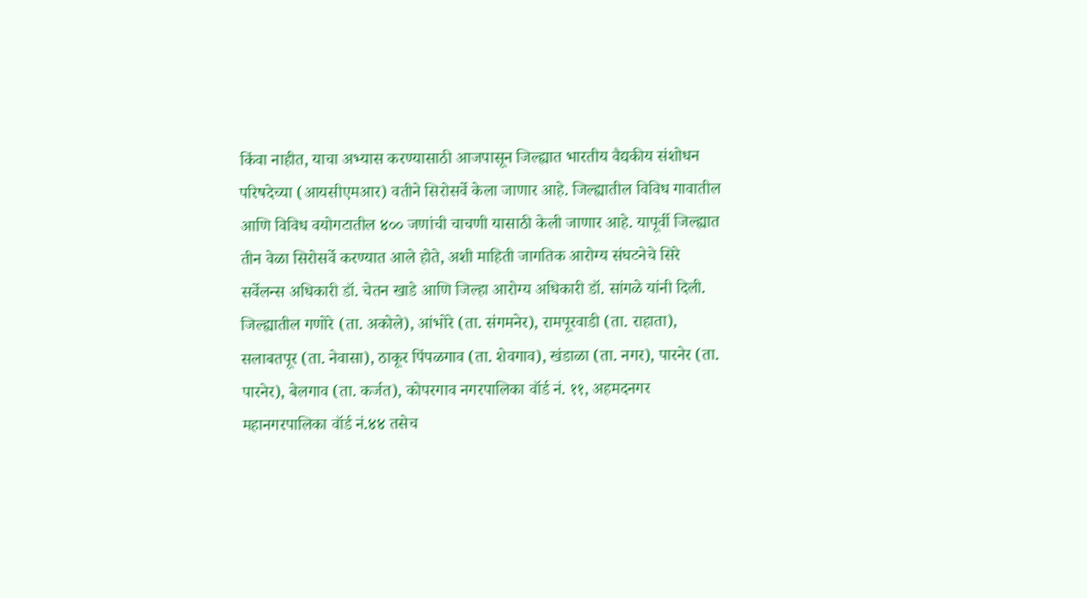किंवा नाहीत, याचा अभ्यास करण्यासाठी आजपासून जिल्ह्यात भारतीय वैद्यकीय संशोधन परिषदेच्या (आयसीएमआर) वतीने सिरोसर्वे केला जाणार आहे. जिल्ह्यातील विविध गावातील आणि विविध वयोगटातील ४०० जणांची चाचणी यासाठी केली जाणार आहे. यापूर्वी जिल्ह्यात तीन वेळा सिरोसर्वे करण्यात आले होते, अशी माहिती जागतिक आरोग्य संघटनेचे सिरे सर्वेलन्स अधिकारी डॉ. चेतन खाडे आणि जिल्हा आरोग्य अधिकारी डॉ. सांगळे यांनी दिली.
जिल्ह्यातील गणोरे (ता. अकोले), आंभोरे (ता. संगमनेर), रामपूरवाडी (ता. राहाता), सलाबतपूर (ता. नेवासा), ठाकूर पिंपळगाव (ता. शेवगाव), खंडाळा (ता. नगर), पारनेर (ता. पारनेर), बेलगाव (ता. कर्जत), कोपरगाव नगरपालिका वॉर्ड नं. ११, अहमदनगर महानगरपालिका वॉर्ड नं.४४ तसेच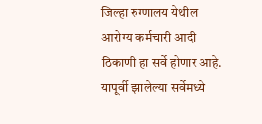जिल्हा रुग्णालय येथील आरोग्य कर्मचारी आदी ठिकाणी हा सर्वे होणार आहे.
यापूर्वी झालेल्या सर्वेमध्ये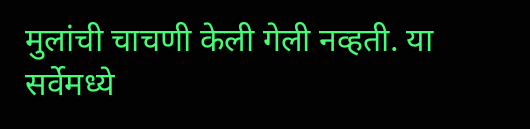मुलांची चाचणी केली गेली नव्हती. या सर्वेमध्ये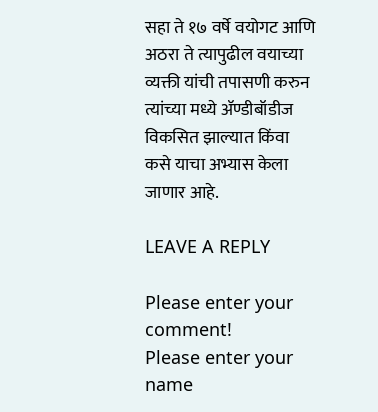सहा ते १७ वर्षे वयोगट आणि अठरा ते त्यापुढील वयाच्या व्यक्ती यांची तपासणी करुन त्यांच्या मध्ये ॲण्डीबॉडीज विकसित झाल्यात किंवा कसे याचा अभ्यास केला जाणार आहे.

LEAVE A REPLY

Please enter your comment!
Please enter your name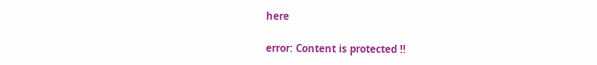here

error: Content is protected !!